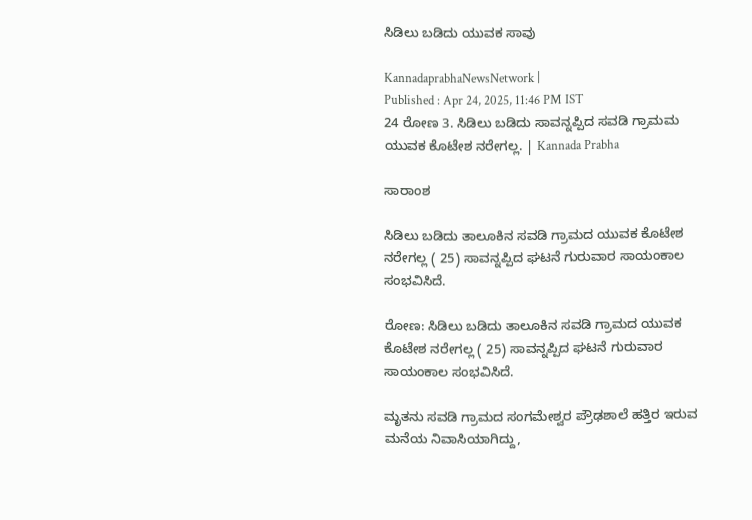ಸಿಡಿಲು ಬಡಿದು ಯುವಕ ಸಾವು

KannadaprabhaNewsNetwork |
Published : Apr 24, 2025, 11:46 PM IST
24 ರೋಣ 3. ಸಿಡಿಲು ಬಡಿದು ಸಾವನ್ನಪ್ಪಿದ ಸವಡಿ ಗ್ರಾಮಮ ಯುವಕ ಕೊಟೇಶ ನರೇಗಲ್ಲ. | Kannada Prabha

ಸಾರಾಂಶ

ಸಿಡಿಲು ಬಡಿದು ತಾಲೂಕಿನ ಸವಡಿ ಗ್ರಾಮದ ಯುವಕ ಕೊಟೇಶ ನರೇಗಲ್ಲ ( 25) ಸಾವನ್ನಪ್ಪಿದ ಘಟನೆ ಗುರುವಾರ ಸಾಯಂಕಾಲ‌ ಸಂಭವಿಸಿದೆ.

ರೋಣ: ಸಿಡಿಲು ಬಡಿದು ತಾಲೂಕಿನ ಸವಡಿ ಗ್ರಾಮದ ಯುವಕ ಕೊಟೇಶ ನರೇಗಲ್ಲ ( 25) ಸಾವನ್ನಪ್ಪಿದ ಘಟನೆ ಗುರುವಾರ ಸಾಯಂಕಾಲ‌ ಸಂಭವಿಸಿದೆ.

ಮೃತನು ಸವಡಿ ಗ್ರಾಮದ ಸಂಗಮೇಶ್ವರ ಪ್ರೌಢಶಾಲೆ ಹತ್ತಿರ ಇರುವ ಮನೆಯ ನಿವಾಸಿಯಾಗಿದ್ದು,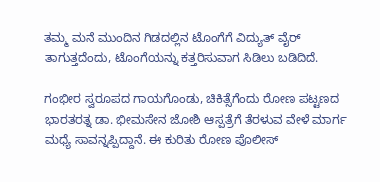ತಮ್ಮ ಮನೆ ಮುಂದಿನ ಗಿಡದಲ್ಲಿನ ಟೊಂಗೆ‌ಗೆ ವಿದ್ಯುತ್ ವೈರ್ ತಾಗುತ್ತದೆಂದು, ಟೊಂಗೆಯನ್ನು ಕತ್ತರಿಸುವಾಗ ಸಿಡಿಲು ಬಡಿದಿದೆ.

ಗಂಭೀರ ಸ್ವರೂಪದ ಗಾಯಗೊಂಡು, ಚಿಕಿತ್ಸೆಗೆಂದು ರೋಣ ಪಟ್ಟಣದ ಭಾರತರತ್ನ ಡಾ. ಭೀಮಸೇನ ಜೋಶಿ ಆಸ್ಪತ್ರೆಗೆ ತೆರಳುವ ವೇಳೆ ಮಾರ್ಗ ಮಧ್ಯೆ ಸಾವನ್ನಪ್ಪಿದ್ದಾನೆ. ಈ ಕುರಿತು ರೋಣ ಪೊಲೀಸ್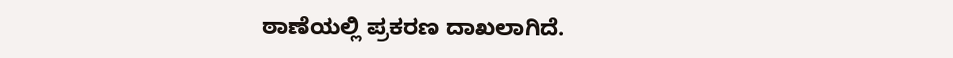ಠಾಣೆಯಲ್ಲಿ ಪ್ರಕರಣ ದಾಖಲಾಗಿದೆ.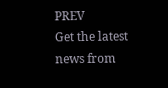PREV
Get the latest news from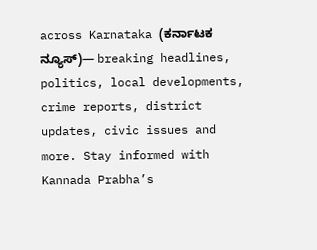across Karnataka (ಕರ್ನಾಟಕ ನ್ಯೂಸ್)— breaking headlines, politics, local developments, crime reports, district updates, civic issues and more. Stay informed with Kannada Prabha’s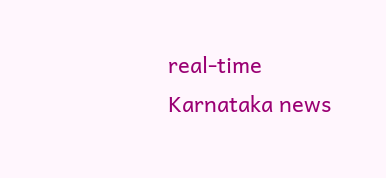real‑time Karnataka news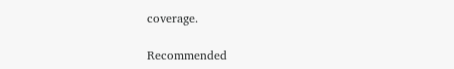coverage.

Recommended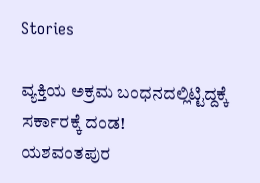Stories

ವ್ಯಕ್ತಿಯ ಅಕ್ರಮ ಬಂಧನದಲ್ಲಿಟ್ಟಿದ್ದಕ್ಕೆ ಸರ್ಕಾರಕ್ಕೆ ದಂಡ!
ಯಶವಂತಪುರ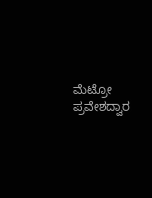ಮೆಟ್ರೋ ಪ್ರವೇಶದ್ವಾರ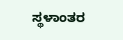ಸ್ಥಳಾಂತರ